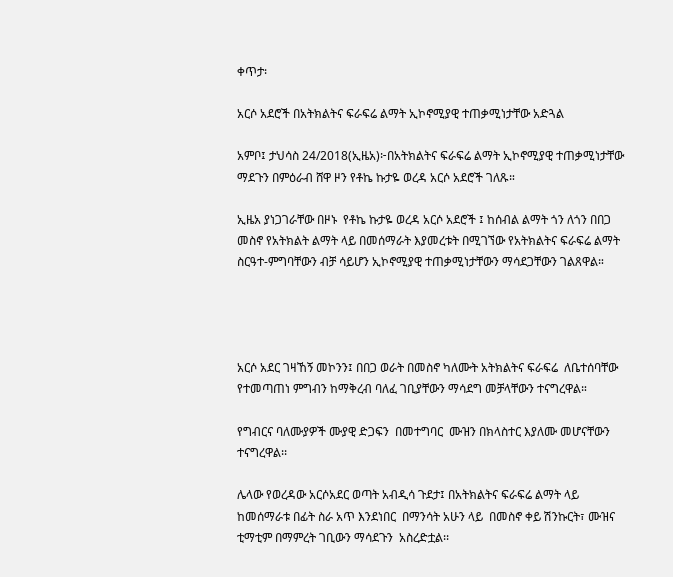ቀጥታ፡

አርሶ አደሮች በአትክልትና ፍራፍሬ ልማት ኢኮኖሚያዊ ተጠቃሚነታቸው አድጓል

አምቦ፤ ታህሳስ 24/2018(ኢዜአ)፦በአትክልትና ፍራፍሬ ልማት ኢኮኖሚያዊ ተጠቃሚነታቸው ማደጉን በምዕራብ ሸዋ ዞን የቶኬ ኩታዬ ወረዳ አርሶ አደሮች ገለጹ።

ኢዜአ ያነጋገራቸው በዞኑ  የቶኬ ኩታዬ ወረዳ አርሶ አደሮች ፤ ከሰብል ልማት ጎን ለጎን በበጋ መስኖ የአትክልት ልማት ላይ በመሰማራት እያመረቱት በሚገኘው የአትክልትና ፍራፍሬ ልማት ስርዓተ-ምግባቸውን ብቻ ሳይሆን ኢኮኖሚያዊ ተጠቃሚነታቸውን ማሳደጋቸውን ገልጸዋል።




አርሶ አደር ገዛኸኝ መኮንን፤ በበጋ ወራት በመስኖ ካለሙት አትክልትና ፍራፍሬ  ለቤተሰባቸው የተመጣጠነ ምግብን ከማቅረብ ባለፈ ገቢያቸውን ማሳደግ መቻላቸውን ተናግረዋል።

የግብርና ባለሙያዎች ሙያዊ ድጋፍን  በመተግባር  ሙዝን በክላስተር እያለሙ መሆናቸውን ተናግረዋል፡፡

ሌላው የወረዳው አርሶአደር ወጣት አብዲሳ ጉደታ፤ በአትክልትና ፍራፍሬ ልማት ላይ ከመሰማራቱ በፊት ስራ አጥ እንደነበር  በማንሳት አሁን ላይ  በመስኖ ቀይ ሽንኩርት፣ ሙዝና ቲማቲም በማምረት ገቢውን ማሳደጉን  አስረድቷል፡፡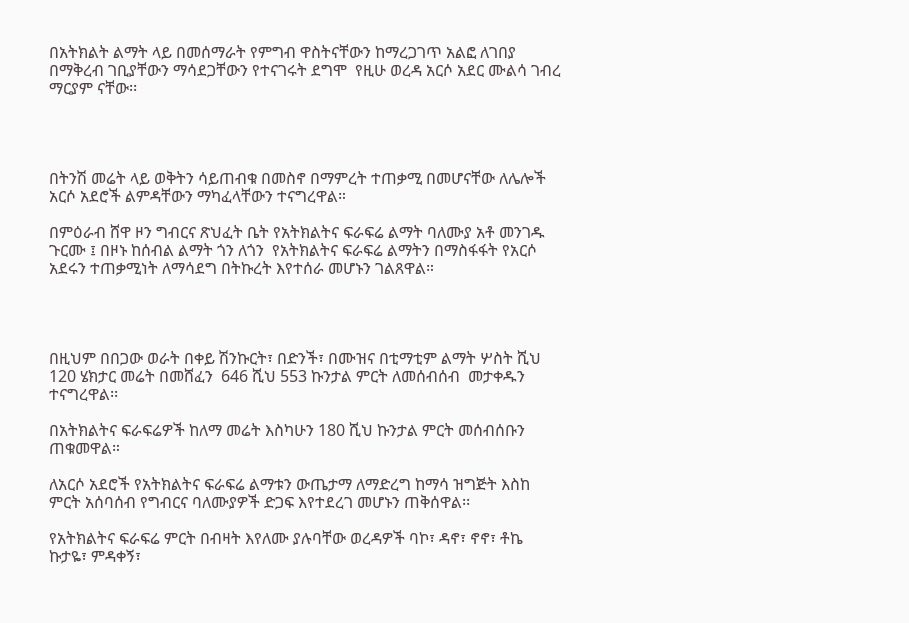በአትክልት ልማት ላይ በመሰማራት የምግብ ዋስትናቸውን ከማረጋገጥ አልፎ ለገበያ በማቅረብ ገቢያቸውን ማሳደጋቸውን የተናገሩት ደግሞ  የዚሁ ወረዳ አርሶ አደር ሙልሳ ገብረ ማርያም ናቸው፡፡




በትንሽ መሬት ላይ ወቅትን ሳይጠብቁ በመስኖ በማምረት ተጠቃሚ በመሆናቸው ለሌሎች አርሶ አደሮች ልምዳቸውን ማካፈላቸውን ተናግረዋል።

በምዕራብ ሸዋ ዞን ግብርና ጽህፈት ቤት የአትክልትና ፍራፍሬ ልማት ባለሙያ አቶ መንገዱ ጉርሙ ፤ በዞኑ ከሰብል ልማት ጎን ለጎን  የአትክልትና ፍራፍሬ ልማትን በማስፋፋት የአርሶ አደሩን ተጠቃሚነት ለማሳደግ በትኩረት እየተሰራ መሆኑን ገልጸዋል።




በዚህም በበጋው ወራት በቀይ ሽንኩርት፣ በድንች፣ በሙዝና በቲማቲም ልማት ሦስት ሺህ 120 ሄክታር መሬት በመሸፈን  646 ሺህ 553 ኩንታል ምርት ለመሰብሰብ  መታቀዱን ተናግረዋል፡፡

በአትክልትና ፍራፍሬዎች ከለማ መሬት እስካሁን 180 ሺህ ኩንታል ምርት መሰብሰቡን ጠቁመዋል።

ለአርሶ አደሮች የአትክልትና ፍራፍሬ ልማቱን ውጤታማ ለማድረግ ከማሳ ዝግጅት እስከ ምርት አሰባሰብ የግብርና ባለሙያዎች ድጋፍ እየተደረገ መሆኑን ጠቅሰዋል፡፡

የአትክልትና ፍራፍሬ ምርት በብዛት እየለሙ ያሉባቸው ወረዳዎች ባኮ፣ ዳኖ፣ ኖኖ፣ ቶኬ ኩታዬ፣ ምዳቀኝ፣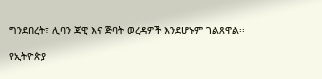ግንደበረት፣ ሊባን ጃዊ እና ጅባት ወረዳዎች እንደሆኑም ገልጸዋል፡፡

የኢትዮጵያ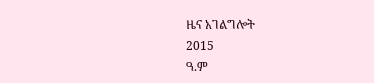ዜና አገልግሎት
2015
ዓ.ም